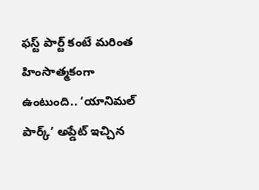ఫస్ట్ పార్ట్ కంటే మరింత హింసాత్మకంగా ఉంటుంది.. ‘యానిమల్ పార్క్’ అప్డేట్ ఇచ్చిన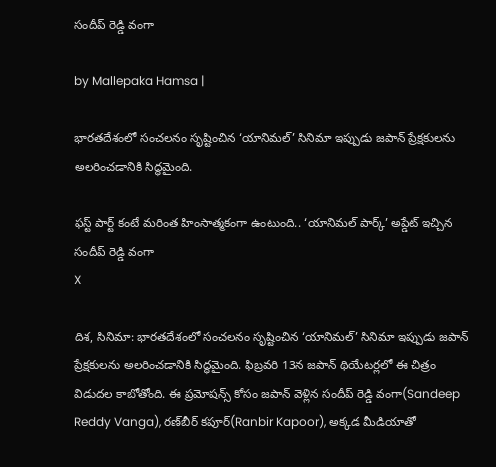సందీప్ రెడ్డి వంగా

by Mallepaka Hamsa |

భారతదేశంలో సంచలనం సృష్టించిన ‘యానిమల్’ సినిమా ఇప్పుడు జపాన్ ప్రేక్షకులను అలరించడానికి సిద్ధమైంది.

ఫస్ట్ పార్ట్ కంటే మరింత హింసాత్మకంగా ఉంటుంది.. ‘యానిమల్ పార్క్’ అప్డేట్ ఇచ్చిన సందీప్ రెడ్డి వంగా
X

దిశ, సినిమా: భారతదేశంలో సంచలనం సృష్టించిన ‘యానిమల్’ సినిమా ఇప్పుడు జపాన్ ప్రేక్షకులను అలరించడానికి సిద్ధమైంది. ఫిబ్రవరి 13న జపాన్ థియేటర్లలో ఈ చిత్రం విడుదల కాబోతోంది. ఈ ప్రమోషన్స్ కోసం జపాన్ వెళ్లిన సందీప్ రెడ్డి వంగా(Sandeep Reddy Vanga), రణ్‌బీర్ కపూర్(Ranbir Kapoor), అక్కడ మీడియాతో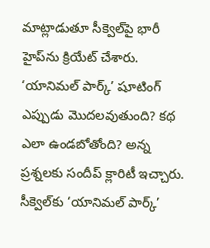మాట్లాడుతూ సీక్వెల్‌పై భారీ హైప్‌ను క్రియేట్ చేశారు. ‘యానిమల్ పార్క్’ షూటింగ్ ఎప్పుడు మొదలవుతుంది? కథ ఎలా ఉండబోతోంది? అన్న ప్రశ్నలకు సందీప్ క్లారిటీ ఇచ్చారు. సీక్వెల్‌కు ‘యానిమల్ పార్క్’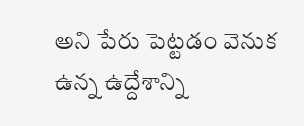అని పేరు పెట్టడం వెనుక ఉన్న ఉద్దేశాన్ని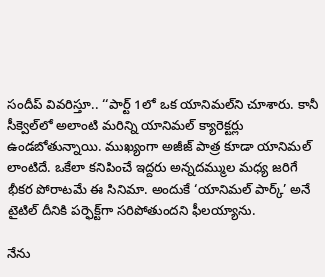సందీప్ వివరిస్తూ.. ‘‘పార్ట్ 1లో ఒక యానిమల్‌ని చూశారు. కానీ సీక్వెల్‌లో అలాంటి మరిన్ని యానిమల్ క్యారెక్టర్లు ఉండబోతున్నాయి. ముఖ్యంగా అజీజ్ పాత్ర కూడా యానిమల్ లాంటిదే. ఒకేలా కనిపించే ఇద్దరు అన్నదమ్ముల మధ్య జరిగే భీకర పోరాటమే ఈ సినిమా. అందుకే ‘యానిమల్ పార్క్’ అనే టైటిల్ దీనికి పర్ఫెక్ట్‌గా సరిపోతుందని ఫీలయ్యాను.

నేను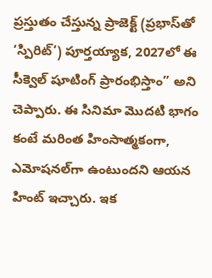ప్రస్తుతం చేస్తున్న ప్రాజెక్ట్ (ప్రభాస్‌తో ‘స్పిరిట్’) పూర్తయ్యాక, 2027లో ఈ సీక్వెల్ షూటింగ్ ప్రారంభిస్తాం’’ అని చెప్పారు. ఈ సినిమా మొదటి భాగం కంటే మరింత హింసాత్మకంగా, ఎమోషనల్‌గా ఉంటుందని ఆయన హింట్ ఇచ్చారు. ఇక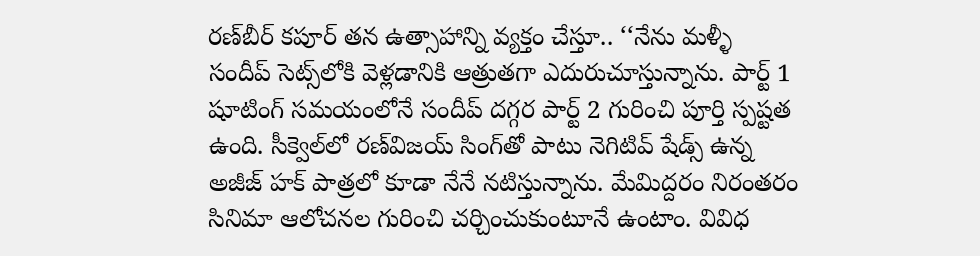రణ్‌బీర్ కపూర్ తన ఉత్సాహాన్ని వ్యక్తం చేస్తూ.. ‘‘నేను మళ్ళీ సందీప్ సెట్స్‌లోకి వెళ్లడానికి ఆత్రుతగా ఎదురుచూస్తున్నాను. పార్ట్ 1 షూటింగ్ సమయంలోనే సందీప్ దగ్గర పార్ట్ 2 గురించి పూర్తి స్పష్టత ఉంది. సీక్వెల్‌లో రణ్‌విజయ్ సింగ్‌తో పాటు నెగిటివ్ షేడ్స్ ఉన్న అజీజ్ హక్ పాత్రలో కూడా నేనే నటిస్తున్నాను. మేమిద్దరం నిరంతరం సినిమా ఆలోచనల గురించి చర్చించుకుంటూనే ఉంటాం. వివిధ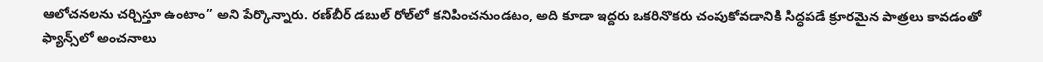ఆలోచనలను చర్చిస్తూ ఉంటాం’’ అని పేర్కొన్నారు. రణ్‌బీర్ డబుల్ రోల్‌లో కనిపించనుండటం, అది కూడా ఇద్దరు ఒకరినొకరు చంపుకోవడానికి సిద్ధపడే క్రూరమైన పాత్రలు కావడంతో ఫ్యాన్స్‌లో అంచనాలు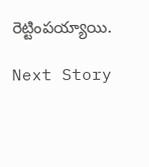రెట్టింపయ్యాయి.

Next Story